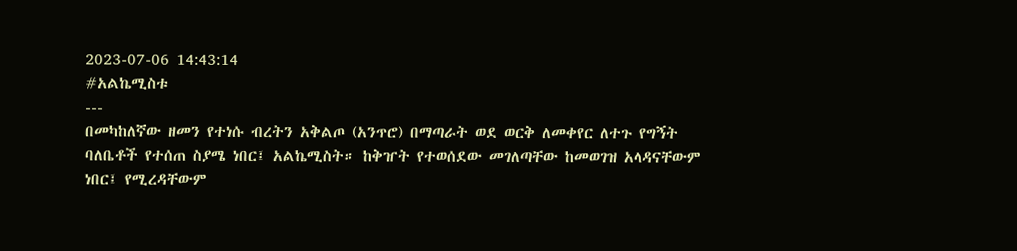2023-07-06 14:43:14
#አልኬሚስቱ
---
በመካከለኛው ዘመን የተነሱ ብረትን አቅልጦ (አንጥሮ) በማጣራት ወደ ወርቅ ለመቀየር ለተጉ የግኝት ባለቤቶች የተሰጠ ስያሜ ነበር፤ አልኬሚስት። ከቅዠት የተወሰደው መገለጣቸው ከመወገዝ አላዳናቸውም ነበር፤ የሚረዳቸውም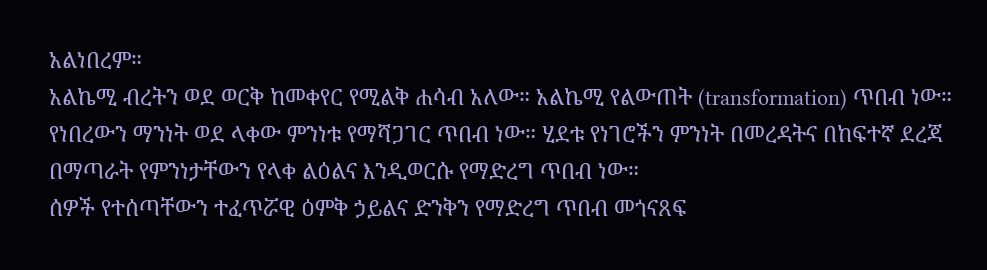አልነበረም።
አልኬሚ ብረትን ወደ ወርቅ ከመቀየር የሚልቅ ሐሳብ አለው። አልኬሚ የልውጠት (transformation) ጥበብ ነው። የነበረውን ማንነት ወደ ላቀው ምንነቱ የማሻጋገር ጥበብ ነው። ሂደቱ የነገሮችን ምንነት በመረዳትና በከፍተኛ ደረጃ በማጣራት የምንነታቸውን የላቀ ልዕልና እንዲወርሱ የማድረግ ጥበብ ነው።
ሰዎች የተሰጣቸውን ተፈጥሯዊ ዕምቅ ኃይልና ድንቅን የማድረግ ጥበብ መጎናጸፍ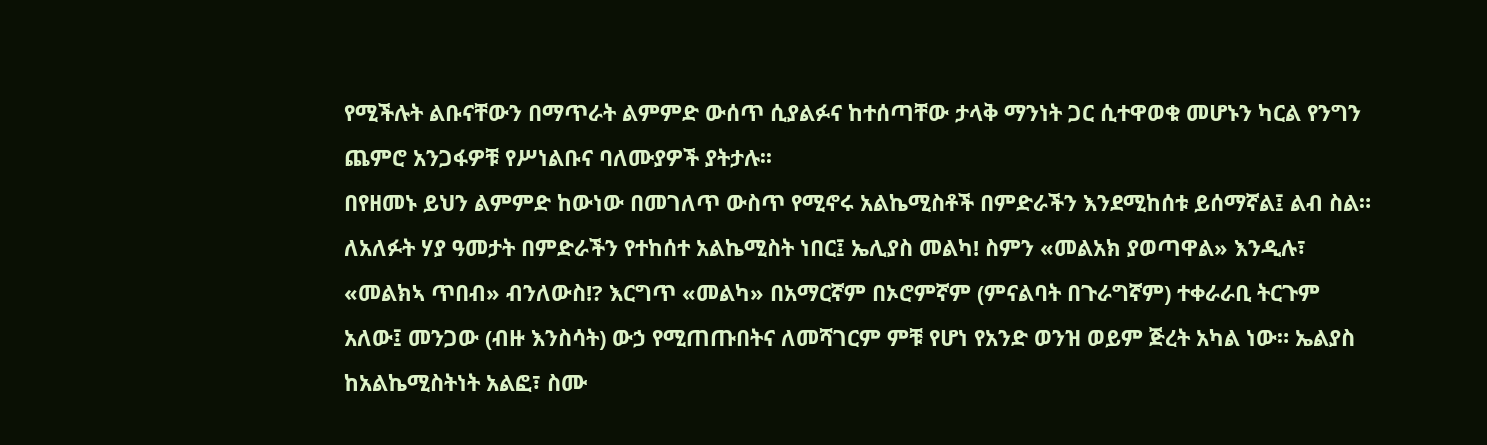የሚችሉት ልቡናቸውን በማጥራት ልምምድ ውሰጥ ሲያልፉና ከተሰጣቸው ታላቅ ማንነት ጋር ሲተዋወቁ መሆኑን ካርል የንግን ጨምሮ አንጋፋዎቹ የሥነልቡና ባለሙያዎች ያትታሉ፡፡
በየዘመኑ ይህን ልምምድ ከውነው በመገለጥ ውስጥ የሚኖሩ አልኬሚስቶች በምድራችን እንደሚከሰቱ ይሰማኛል፤ ልብ ስል።
ለአለፉት ሃያ ዓመታት በምድራችን የተከሰተ አልኬሚስት ነበር፤ ኤሊያስ መልካ! ስምን «መልአክ ያወጣዋል» እንዲሉ፣ «መልክኣ ጥበብ» ብንለውስ!? እርግጥ «መልካ» በአማርኛም በኦሮምኛም (ምናልባት በጉራግኛም) ተቀራራቢ ትርጉም አለው፤ መንጋው (ብዙ እንስሳት) ውኃ የሚጠጡበትና ለመሻገርም ምቹ የሆነ የአንድ ወንዝ ወይም ጅረት አካል ነው። ኤልያስ ከአልኬሚስትነት አልፎ፣ ስሙ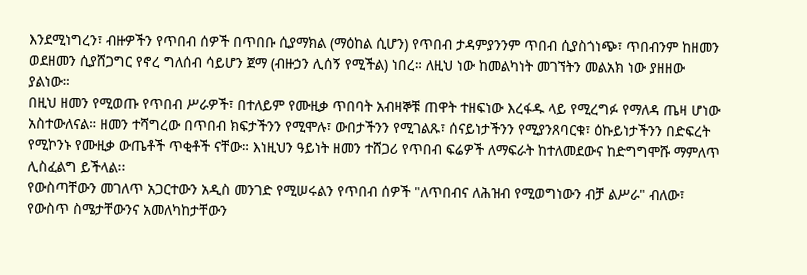እንደሚነግረን፣ ብዙዎችን የጥበብ ሰዎች በጥበቡ ሲያማክል (ማዕከል ሲሆን) የጥበብ ታዳምያንንም ጥበብ ሲያስጎነጭ፣ ጥበብንም ከዘመን ወደዘመን ሲያሸጋግር የኖረ ግለሰብ ሳይሆን ጀማ (ብዙኃን ሊሰኝ የሚችል) ነበረ። ለዚህ ነው ከመልካነት መገኘትን መልአክ ነው ያዘዘው ያልነው።
በዚህ ዘመን የሚወጡ የጥበብ ሥራዎች፣ በተለይም የሙዚቃ ጥበባት አብዛኞቹ ጠዋት ተዘፍነው እረፋዱ ላይ የሚረግፉ የማለዳ ጤዛ ሆነው አስተውለናል። ዘመን ተሻግረው በጥበብ ክፍታችንን የሚሞሉ፣ ውበታችንን የሚገልጹ፣ ሰናይነታችንን የሚያንጸባርቁ፣ ዕኩይነታችንን በድፍረት የሚኮንኑ የሙዚቃ ውጤቶች ጥቂቶች ናቸው። እነዚህን ዓይነት ዘመን ተሸጋሪ የጥበብ ፍሬዎች ለማፍራት ከተለመደውና ከድግግሞሹ ማምለጥ ሊስፈልግ ይችላል፡፡
የውስጣቸውን መገለጥ አጋርተውን አዲስ መንገድ የሚሠሩልን የጥበብ ሰዎች "ለጥበብና ለሕዝብ የሚወግነውን ብቻ ልሥራ" ብለው፣ የውስጥ ስሜታቸውንና አመለካከታቸውን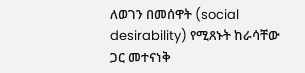ለወገን በመሰዋት (social desirability) የሚጸኑት ከራሳቸው ጋር መተናነቅ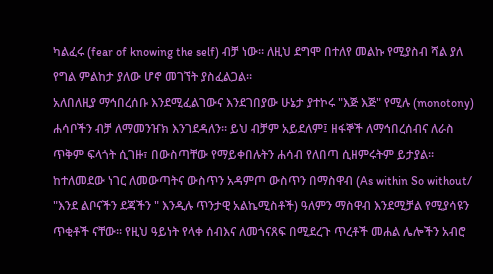ካልፈሩ (fear of knowing the self) ብቻ ነው። ለዚህ ደግሞ በተለየ መልኩ የሚያስብ ሻል ያለ የግል ምልከታ ያለው ሆኖ መገኘት ያስፈልጋል።
አለበለዚያ ማኅበረሰቡ እንደሚፈልገውና እንደገበያው ሁኔታ ያተኮሩ "እጅ እጅ" የሚሉ (monotony) ሐሳቦችን ብቻ ለማመንዠክ እንገደዳለን። ይህ ብቻም አይደለም፤ ዘፋኞች ለማኅበረሰብና ለራስ ጥቅም ፍላጎት ሲገዙ፣ በውስጣቸው የማይቀበሉትን ሐሳብ የለበጣ ሲዘምሩትም ይታያል።
ከተለመደው ነገር ለመውጣትና ውስጥን አዳምጦ ውስጥን በማስዋብ (As within So without/ "እንደ ልቦናችን ደጃችን " እንዲሉ ጥንታዊ አልኬሚስቶች) ዓለምን ማስዋብ እንደሚቻል የሚያሳዩን ጥቂቶች ናቸው። የዚህ ዓይነት የላቀ ሰብእና ለመጎናጸፍ በሚደረጉ ጥረቶች መሐል ሌሎችን አብሮ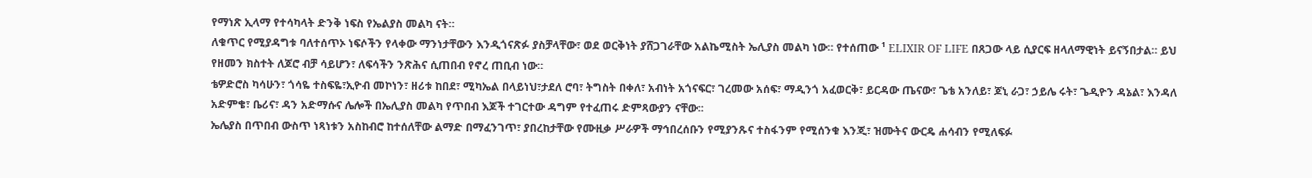የማነጽ ኢላማ የተሳካላት ድንቅ ነፍስ የኤልያስ መልካ ናት።
ለቁጥር የሚያዳግቱ ባለተሰጥኦ ነፍሶችን የላቀው ማንነታቸውን እንዲጎናጽፉ ያስቻላቸው፣ ወደ ወርቅነት ያሸጋገራቸው አልኬሚስት ኤሊያስ መልካ ነው። የተሰጠው ¹ ELIXIR OF LIFE በጸጋው ላይ ሲያርፍ ዘላለማዊነት ይናኝበታል። ይህ የዘመን ክስተት ለጆሮ ብቻ ሳይሆን፣ ለፍሳችን ንጽሕና ሲጠበብ የኖረ ጠቢብ ነው።
ቴዎድሮስ ካሳሁን፣ ጎሳዬ ተስፍዬ፣ኢዮብ መኮነን፣ ዘሪቱ ከበደ፣ ሚካኤል በላይነህ፣ታደለ ሮባ፣ ትግስት በቀለ፣ አብነት አጎናፍር፣ ገረመው አሰፍ፣ ማዲንጎ አፈወርቅ፣ ይርዳው ጤናው፣ ጌቴ አንለይ፣ ጆኒ ራጋ፣ ኃይሌ ሩት፣ ጌዲዮን ዳኔል፣ እንዳለ አድምቄ፣ ቤሪና፣ ዳን አድማሱና ሌሎች በኤሊያስ መልካ የጥበብ እጆች ተገርተው ዳግም የተፈጠሩ ድምጻውያን ናቸው፡፡
ኤሌያስ በጥበብ ውስጥ ነጻነቱን አስከብሮ ከተሰለቸው ልማድ በማፈንገጥ፣ ያበረከታቸው የሙዚቃ ሥራዎች ማኅበረሰቡን የሚያንጹና ተስፋንም የሚሰንቁ እንጂ፣ ዝሙትና ውርዴ ሐሳብን የሚለፍፉ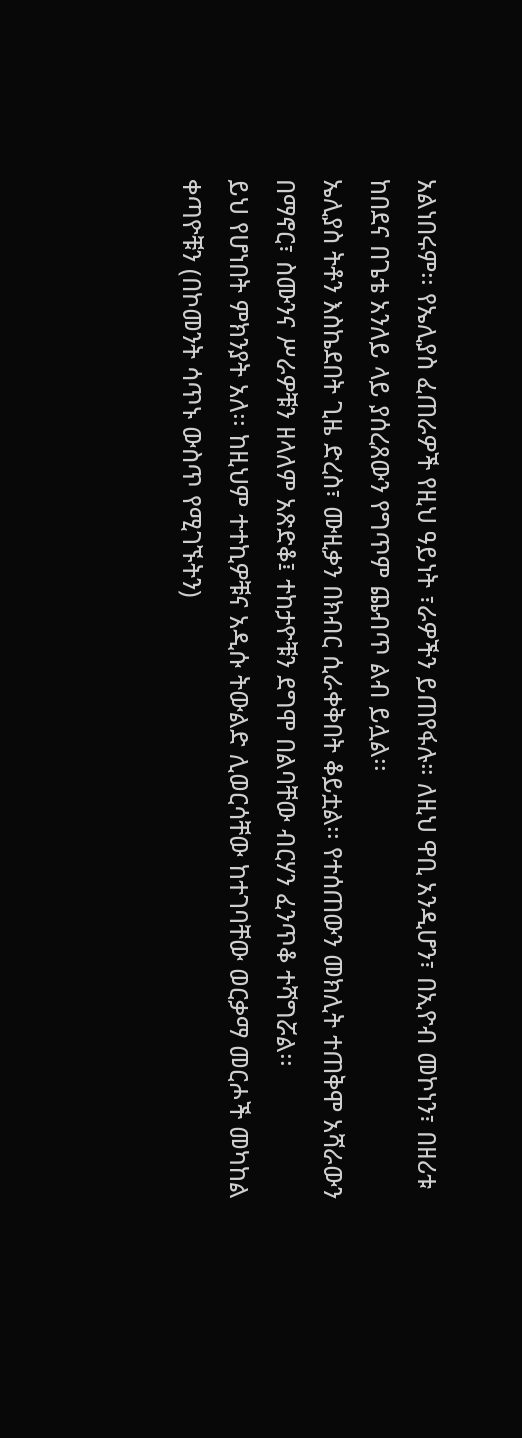አልነበሩም፡፡ የኤሊያስ ፈጠራዎች የዚህ ዓይነት ፣ራዎችን ይጠየፋሉ። ለዚህ ዋቢ አንዲሆን፣ በኢዮብ መኮነን፣ በዘሪቱ ከበደና በጌቴ አንለይ ላይ ያሰረጸውን የግጥም ጨብጥ ልብ ይሏል፡፡
ኤሊያስ ትቶን እስኬደበት ጊዜ ድረስ፣ ሙዚቃን በክብር ሲራቀቅበት ቆይቷል፡፡ የተሰጠውን መክሊት ተጠቅሞ አሻራውን በማኖር፣ ስሙንና ሥራዎቹን ዘላለም አጽድቆ፤ ተከታዮቹን ደግሞ በልባቸው ብርሃን ፈንጥቆ ተሻግሯል፡፡
ይህ የሆነበት ምክንያት አለ፡፡ ከዚህም ተተኪዎቹና አዲሱ ትውልድ ሊወርሳቸው ከተገባቸው ወርቃማ መርሖች መካከል ቀጣዮቹን (በኮመንት ሳጥኑ ውስጥ የሚገኙትን)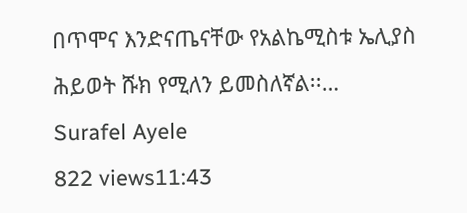በጥሞና እንድናጤናቸው የአልኬሚስቱ ኤሊያስ ሕይወት ሹክ የሚለን ይመስለኛል፡፡…
Surafel Ayele
822 views11:43